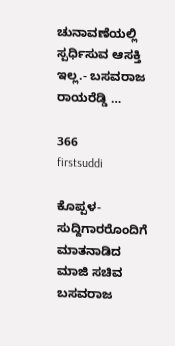ಚುನಾವಣೆಯಲ್ಲಿ ಸ್ಪರ್ಧಿಸುವ ಆಸಕ್ತಿ ಇಲ್ಲ.- ಬಸವರಾಜ ರಾಯರೆಡ್ಡಿ …

366
firstsuddi

ಕೊಪ್ಪಳ- ಸುದ್ದಿಗಾರರೊಂದಿಗೆ ಮಾತನಾಡಿದ ಮಾಜಿ ಸಚಿವ ಬಸವರಾಜ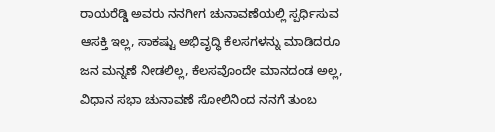ರಾಯರೆಡ್ಡಿ ಅವರು ನನಗೀಗ ಚುನಾವಣೆಯಲ್ಲಿ ಸ್ಪರ್ಧಿಸುವ ಆಸಕ್ತಿ ಇಲ್ಲ, ಸಾಕಷ್ಟು ಅಭಿವೃದ್ಧಿ ಕೆಲಸಗಳನ್ನು ಮಾಡಿದರೂ ಜನ ಮನ್ನಣೆ ನೀಡಲಿಲ್ಲ, ಕೆಲಸವೊಂದೇ ಮಾನದಂಡ ಅಲ್ಲ, ವಿಧಾನ ಸಭಾ ಚುನಾವಣೆ ಸೋಲಿನಿಂದ ನನಗೆ ತುಂಬ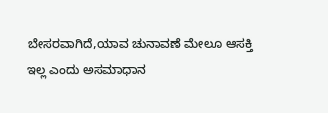ಬೇಸರವಾಗಿದೆ,ಯಾವ ಚುನಾವಣೆ ಮೇಲೂ ಆಸಕ್ತಿ ಇಲ್ಲ ಎಂದು ಅಸಮಾಧಾನ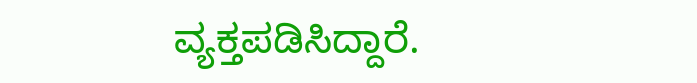ವ್ಯಕ್ತಪಡಿಸಿದ್ದಾರೆ.